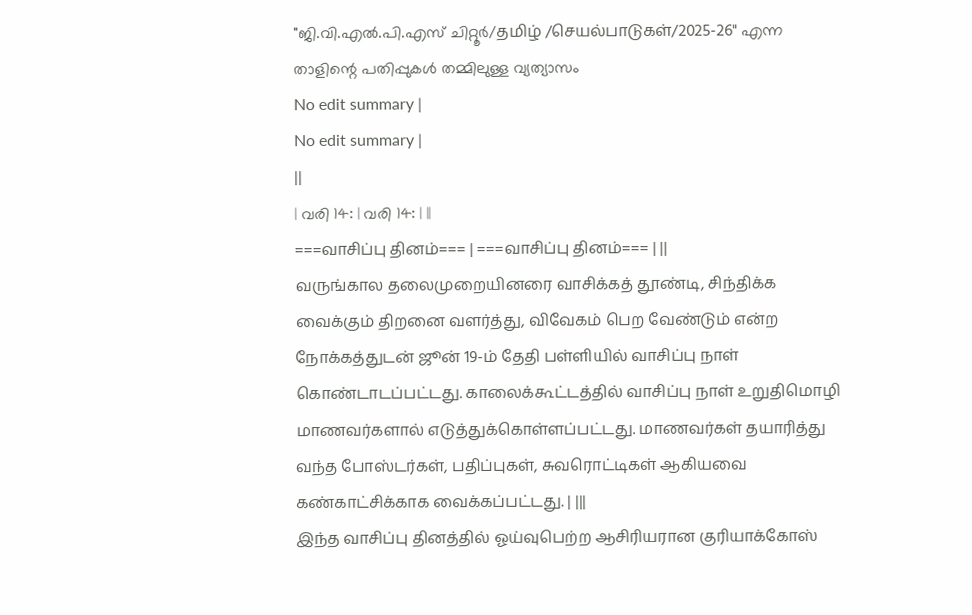"ജി.വി.എൽ.പി.എസ് ചിറ്റൂർ/தமிழ் /செயல்பாடுகள்/2025-26" എന്ന താളിന്റെ പതിപ്പുകൾ തമ്മിലുള്ള വ്യത്യാസം
No edit summary |
No edit summary |
||
| വരി 14: | വരി 14: | ||
===வாசிப்பு தினம்=== | ===வாசிப்பு தினம்=== | ||
வருங்கால தலைமுறையினரை வாசிக்கத் தூண்டி, சிந்திக்க வைக்கும் திறனை வளர்த்து, விவேகம் பெற வேண்டும் என்ற நோக்கத்துடன் ஜூன் 19-ம் தேதி பள்ளியில் வாசிப்பு நாள் கொண்டாடப்பட்டது. காலைக்கூட்டத்தில் வாசிப்பு நாள் உறுதிமொழி மாணவர்களால் எடுத்துக்கொள்ளப்பட்டது. மாணவர்கள் தயாரித்து வந்த போஸ்டர்கள், பதிப்புகள், சுவரொட்டிகள் ஆகியவை கண்காட்சிக்காக வைக்கப்பட்டது. | |||
இந்த வாசிப்பு தினத்தில் ஓய்வுபெற்ற ஆசிரியரான குரியாக்கோஸ்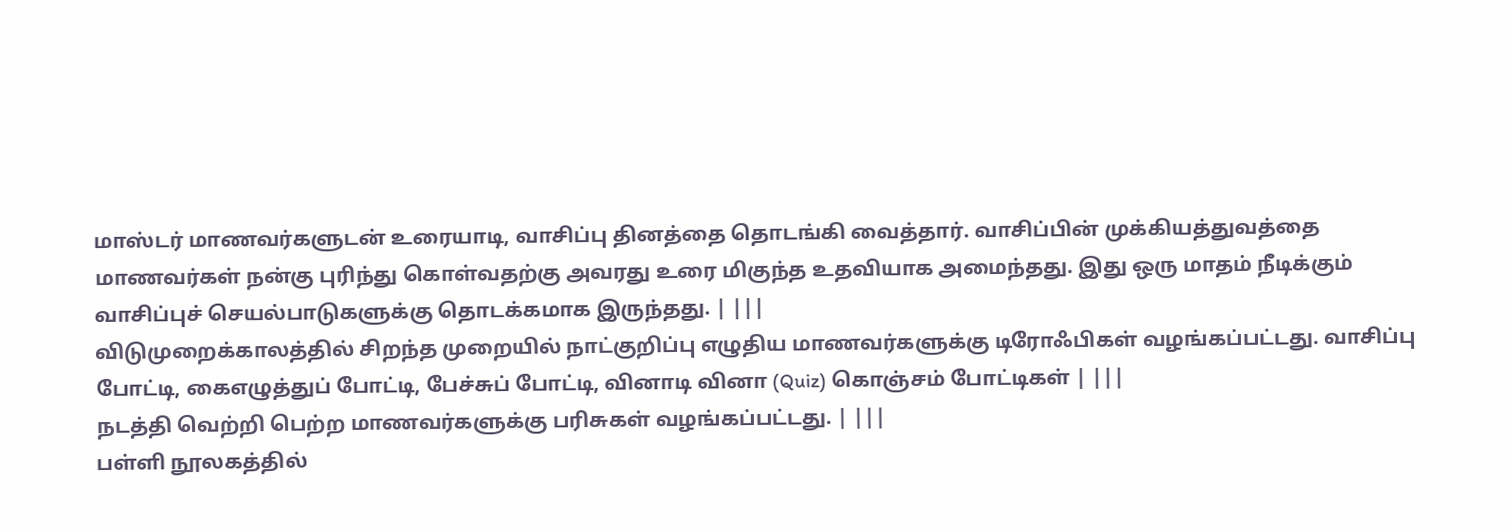மாஸ்டர் மாணவர்களுடன் உரையாடி, வாசிப்பு தினத்தை தொடங்கி வைத்தார். வாசிப்பின் முக்கியத்துவத்தை மாணவர்கள் நன்கு புரிந்து கொள்வதற்கு அவரது உரை மிகுந்த உதவியாக அமைந்தது. இது ஒரு மாதம் நீடிக்கும் வாசிப்புச் செயல்பாடுகளுக்கு தொடக்கமாக இருந்தது. | |||
விடுமுறைக்காலத்தில் சிறந்த முறையில் நாட்குறிப்பு எழுதிய மாணவர்களுக்கு டிரோஃபிகள் வழங்கப்பட்டது. வாசிப்பு போட்டி, கைஎழுத்துப் போட்டி, பேச்சுப் போட்டி, வினாடி வினா (Quiz) கொஞ்சம் போட்டிகள் | |||
நடத்தி வெற்றி பெற்ற மாணவர்களுக்கு பரிசுகள் வழங்கப்பட்டது. | |||
பள்ளி நூலகத்தில்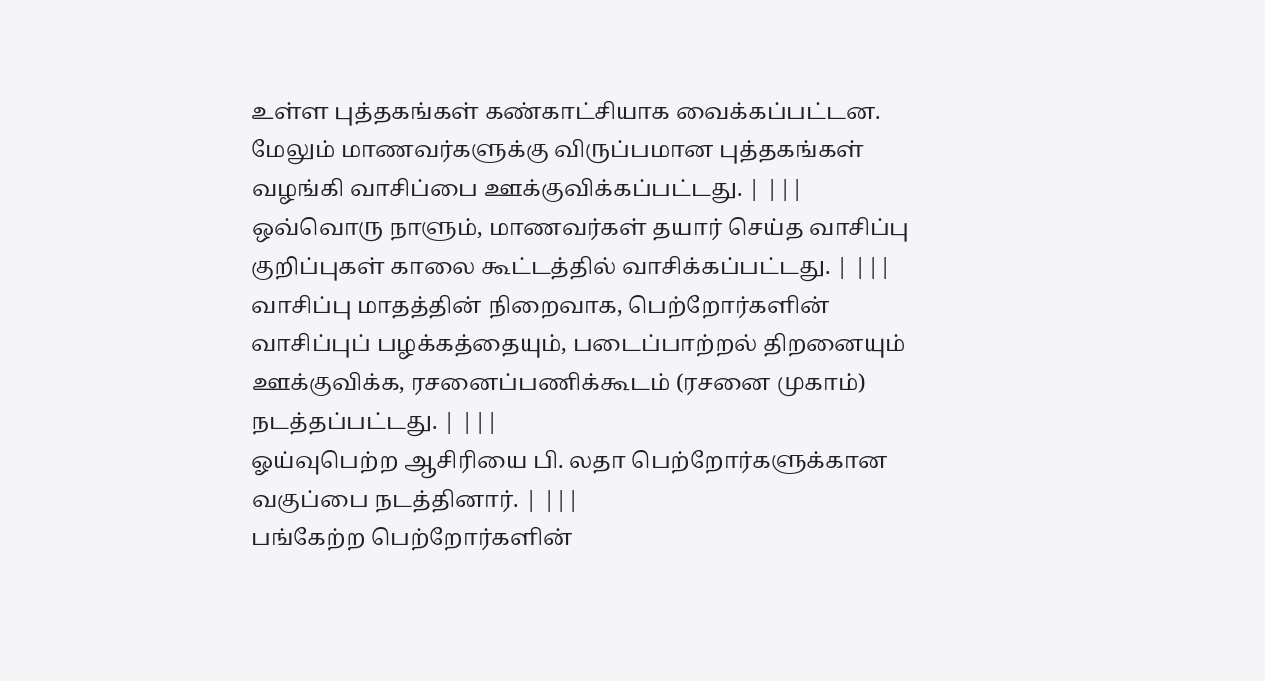உள்ள புத்தகங்கள் கண்காட்சியாக வைக்கப்பட்டன. மேலும் மாணவர்களுக்கு விருப்பமான புத்தகங்கள் வழங்கி வாசிப்பை ஊக்குவிக்கப்பட்டது. | |||
ஒவ்வொரு நாளும், மாணவர்கள் தயார் செய்த வாசிப்பு குறிப்புகள் காலை கூட்டத்தில் வாசிக்கப்பட்டது. | |||
வாசிப்பு மாதத்தின் நிறைவாக, பெற்றோர்களின் வாசிப்புப் பழக்கத்தையும், படைப்பாற்றல் திறனையும் ஊக்குவிக்க, ரசனைப்பணிக்கூடம் (ரசனை முகாம்) நடத்தப்பட்டது. | |||
ஓய்வுபெற்ற ஆசிரியை பி. லதா பெற்றோர்களுக்கான வகுப்பை நடத்தினார். | |||
பங்கேற்ற பெற்றோர்களின்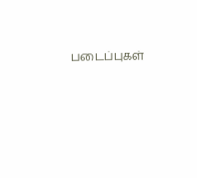படைப்புகள்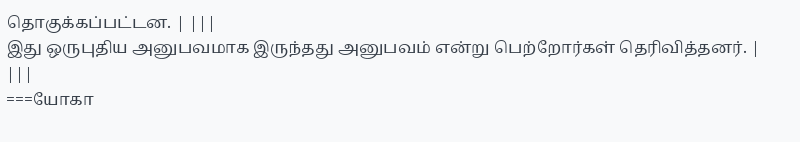தொகுக்கப்பட்டன. | |||
இது ஒருபுதிய அனுபவமாக இருந்தது அனுபவம் என்று பெற்றோர்கள் தெரிவித்தனர். | |||
===யோகா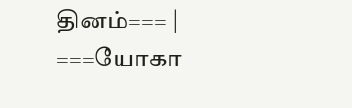தினம்=== | ===யோகா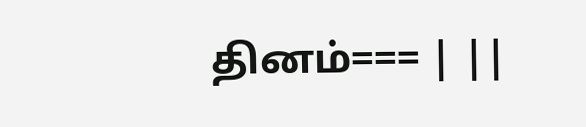தினம்=== | ||